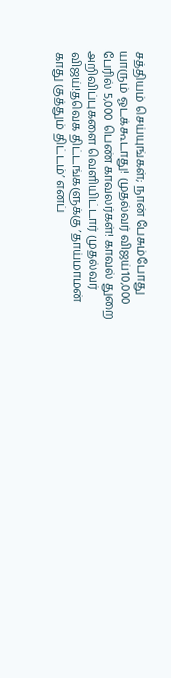சத்தியம் செய்யுங்கள்; நான் பேசும்போது யாரும் ஓடக்கூடாது! முதல்வர் விஜய்10,000 பேரில் 5,000 பெண் காவலர்கள்! காவல் துறை அறிவிப்புகளை வெளியிட்டார் முதல்வர் விஜய்!தவெக திட்டங்களுக்கு ’தாய்மாமன் காது குத்தும் திட்டம்’ எனப்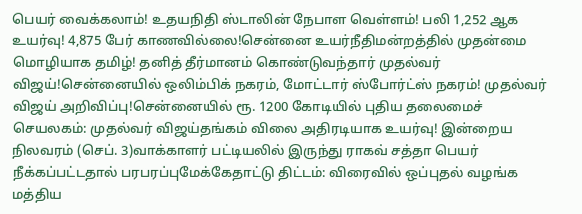பெயர் வைக்கலாம்! உதயநிதி ஸ்டாலின் நேபாள வெள்ளம்! பலி 1,252 ஆக உயர்வு! 4,875 பேர் காணவில்லை!சென்னை உயர்நீதிமன்றத்தில் முதன்மை மொழியாக தமிழ்! தனித் தீர்மானம் கொண்டுவந்தார் முதல்வர் விஜய்!சென்னையில் ஒலிம்பிக் நகரம், மோட்டார் ஸ்போர்ட்ஸ் நகரம்! முதல்வர் விஜய் அறிவிப்பு!சென்னையில் ரூ. 1200 கோடியில் புதிய தலைமைச் செயலகம்: முதல்வர் விஜய்தங்கம் விலை அதிரடியாக உயர்வு! இன்றைய நிலவரம் (செப். 3)வாக்காளர் பட்டியலில் இருந்து ராகவ் சத்தா பெயர் நீக்கப்பட்டதால் பரபரப்புமேக்கேதாட்டு திட்டம்: விரைவில் ஒப்புதல் வழங்க மத்திய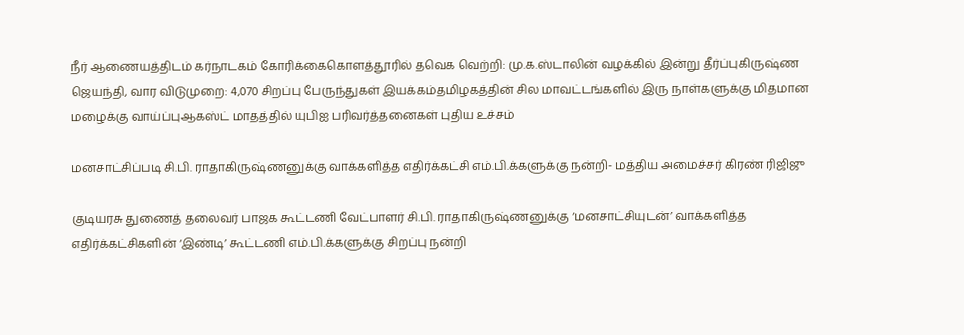நீர் ஆணையத்திடம் கர்நாடகம் கோரிக்கைகொளத்தூரில் தவெக வெற்றி: மு.க.ஸ்டாலின் வழக்கில் இன்று தீர்ப்புகிருஷ்ண ஜெயந்தி, வார விடுமுறை: 4,070 சிறப்பு பேருந்துகள் இயக்கம்தமிழகத்தின் சில மாவட்டங்களில் இரு நாள்களுக்கு மிதமான மழைக்கு வாய்ப்புஆகஸ்ட் மாதத்தில் யுபிஐ பரிவர்த்தனைகள் புதிய உச்சம்

மனசாட்சிப்படி சி.பி. ராதாகிருஷ்ணனுக்கு வாக்களித்த எதிர்க்கட்சி எம்.பி.க்களுக்கு நன்றி- மத்திய அமைச்சர் கிரண் ரிஜிஜு

குடியரசு துணைத் தலைவர் பாஜக கூட்டணி வேட்பாளர் சி.பி. ராதாகிருஷ்ணனுக்கு ‘மனசாட்சியுடன்’ வாக்களித்த எதிர்க்கட்சிகளின் ‘இண்டி’ கூட்டணி எம்.பி.க்களுக்கு சிறப்பு நன்றி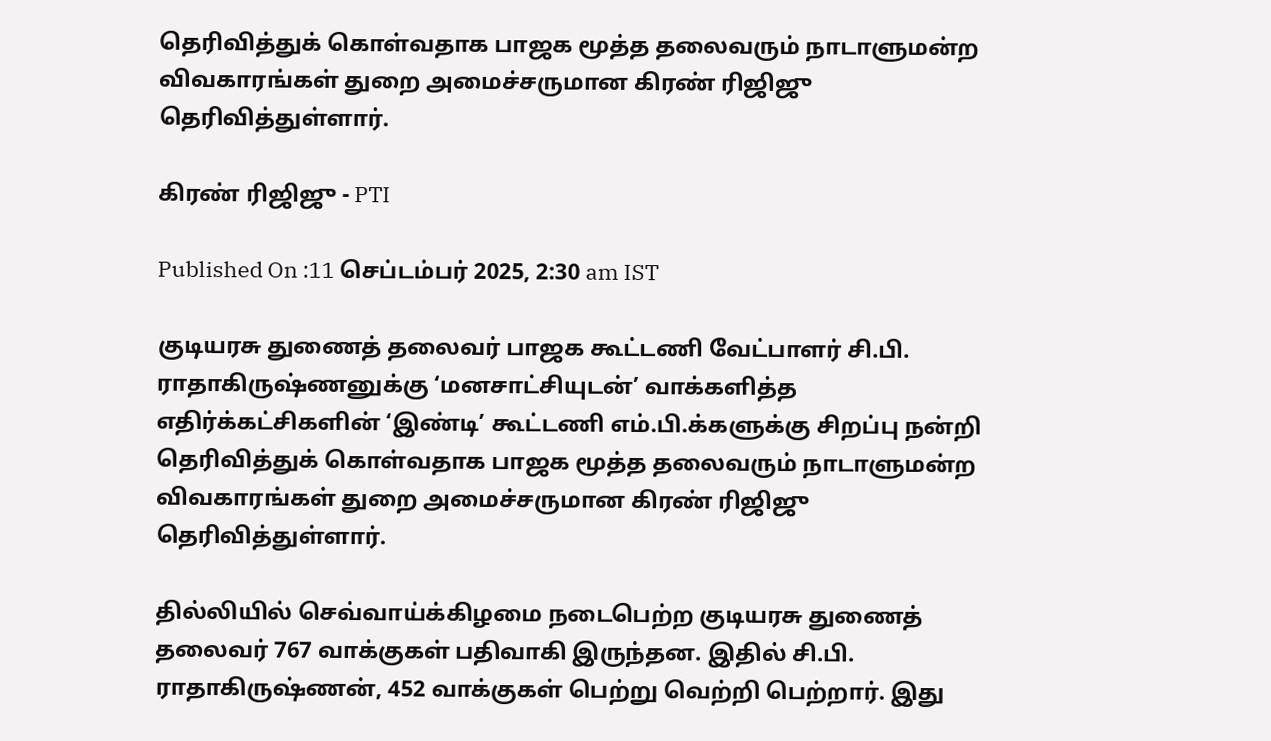தெரிவித்துக் கொள்வதாக பாஜக மூத்த தலைவரும் நாடாளுமன்ற விவகாரங்கள் துறை அமைச்சருமான கிரண் ரிஜிஜு தெரிவித்துள்ளார்.

கிரண் ரிஜிஜு - PTI

Published On :11 செப்டம்பர் 2025, 2:30 am IST

குடியரசு துணைத் தலைவர் பாஜக கூட்டணி வேட்பாளர் சி.பி. ராதாகிருஷ்ணனுக்கு ‘மனசாட்சியுடன்’ வாக்களித்த எதிர்க்கட்சிகளின் ‘இண்டி’ கூட்டணி எம்.பி.க்களுக்கு சிறப்பு நன்றி தெரிவித்துக் கொள்வதாக பாஜக மூத்த தலைவரும் நாடாளுமன்ற விவகாரங்கள் துறை அமைச்சருமான கிரண் ரிஜிஜு தெரிவித்துள்ளார்.

தில்லியில் செவ்வாய்க்கிழமை நடைபெற்ற குடியரசு துணைத் தலைவர் 767 வாக்குகள் பதிவாகி இருந்தன. இதில் சி.பி. ராதாகிருஷ்ணன், 452 வாக்குகள் பெற்று வெற்றி பெற்றார். இது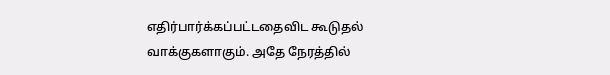எதிர்பார்க்கப்பட்டதைவிட கூடுதல் வாக்குகளாகும். அதே நேரத்தில்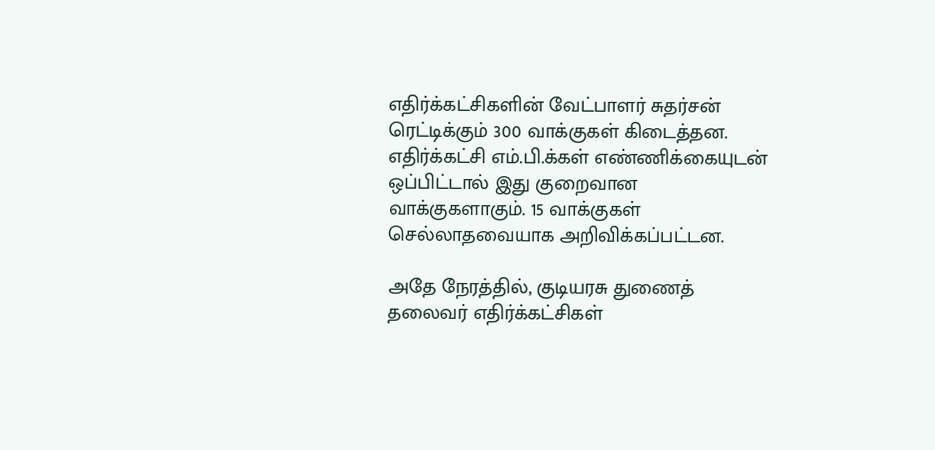எதிர்க்கட்சிகளின் வேட்பாளர் சுதர்சன் ரெட்டிக்கும் 300 வாக்குகள் கிடைத்தன. எதிர்க்கட்சி எம்.பி.க்கள் எண்ணிக்கையுடன் ஒப்பிட்டால் இது குறைவான வாக்குகளாகும். 15 வாக்குகள் செல்லாதவையாக அறிவிக்கப்பட்டன.

அதே நேரத்தில், குடியரசு துணைத் தலைவர் எதிர்க்கட்சிகள்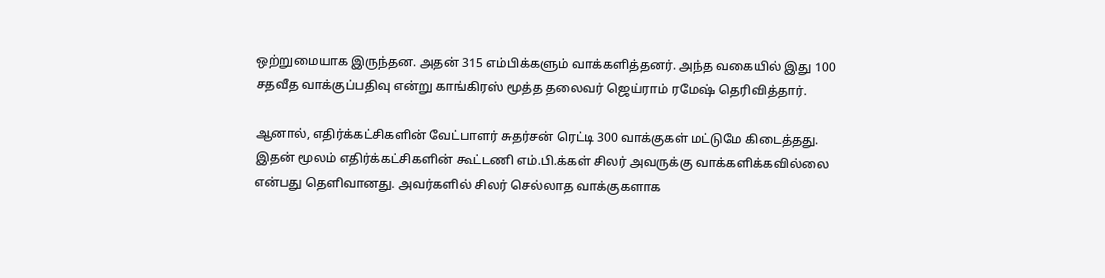ஒற்றுமையாக இருந்தன. அதன் 315 எம்பிக்களும் வாக்களித்தனர். அந்த வகையில் இது 100 சதவீத வாக்குப்பதிவு என்று காங்கிரஸ் மூத்த தலைவர் ஜெய்ராம் ரமேஷ் தெரிவித்தார்.

ஆனால், எதிர்க்கட்சிகளின் வேட்பாளர் சுதர்சன் ரெட்டி 300 வாக்குகள் மட்டுமே கிடைத்தது. இதன் மூலம் எதிர்க்கட்சிகளின் கூட்டணி எம்.பி.க்கள் சிலர் அவருக்கு வாக்களிக்கவில்லை என்பது தெளிவானது. அவர்களில் சிலர் செல்லாத வாக்குகளாக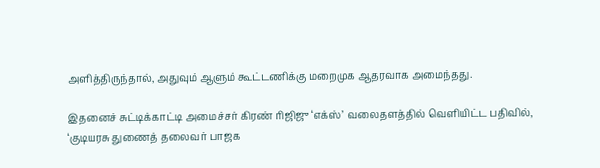அளித்திருந்தால், அதுவும் ஆளும் கூட்டணிக்கு மறைமுக ஆதரவாக அமைந்தது.

இதனைச் சுட்டிக்காட்டி அமைச்சர் கிரண் ரிஜிஜு ‘எக்ஸ்’ வலைதளத்தில் வெளியிட்ட பதிவில், ‘குடியரசு துணைத் தலைவர் பாஜக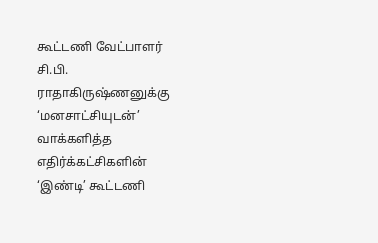கூட்டணி வேட்பாளர் சி.பி. ராதாகிருஷ்ணனுக்கு ‘மனசாட்சியுடன்’ வாக்களித்த எதிர்க்கட்சிகளின் ‘இண்டி’ கூட்டணி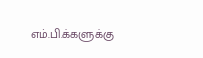எம்.பி.க்களுக்கு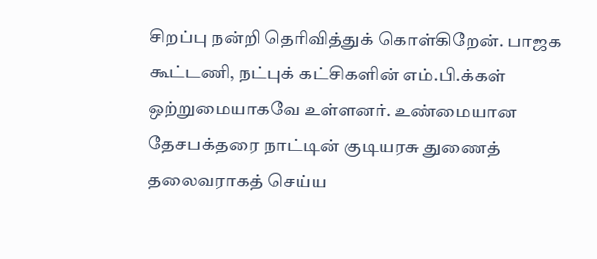சிறப்பு நன்றி தெரிவித்துக் கொள்கிறேன். பாஜக கூட்டணி, நட்புக் கட்சிகளின் எம்.பி.க்கள் ஒற்றுமையாகவே உள்ளனர். உண்மையான தேசபக்தரை நாட்டின் குடியரசு துணைத் தலைவராகத் செய்ய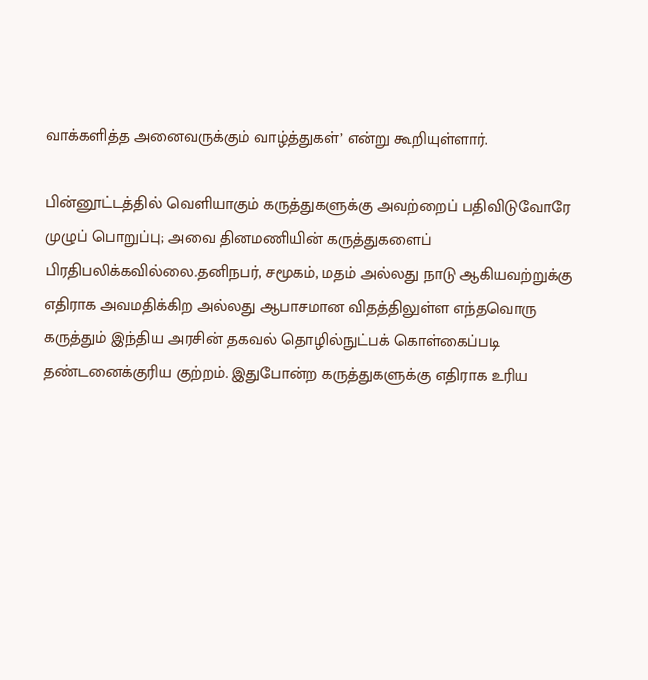வாக்களித்த அனைவருக்கும் வாழ்த்துகள்’ என்று கூறியுள்ளார்.

பின்னூட்டத்தில் வெளியாகும் கருத்துகளுக்கு அவற்றைப் பதிவிடுவோரே முழுப் பொறுப்பு; அவை தினமணியின் கருத்துகளைப் பிரதிபலிக்கவில்லை.தனிநபர், சமூகம், மதம் அல்லது நாடு ஆகியவற்றுக்கு எதிராக அவமதிக்கிற அல்லது ஆபாசமான விதத்திலுள்ள எந்தவொரு கருத்தும் இந்திய அரசின் தகவல் தொழில்நுட்பக் கொள்கைப்படி தண்டனைக்குரிய குற்றம். இதுபோன்ற கருத்துகளுக்கு எதிராக உரிய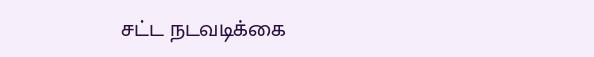சட்ட நடவடிக்கை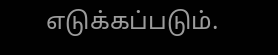எடுக்கப்படும்.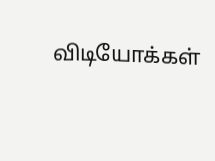விடியோக்கள்